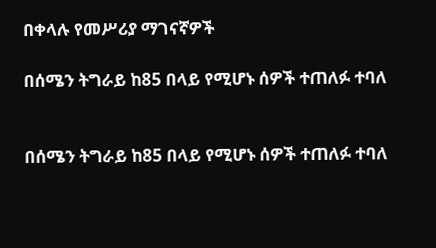በቀላሉ የመሥሪያ ማገናኛዎች

በሰሜን ትግራይ ከ85 በላይ የሚሆኑ ሰዎች ተጠለፉ ተባለ


በሰሜን ትግራይ ከ85 በላይ የሚሆኑ ሰዎች ተጠለፉ ተባለ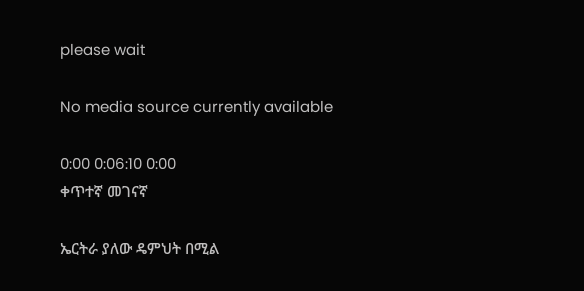please wait

No media source currently available

0:00 0:06:10 0:00
ቀጥተኛ መገናኛ

ኤርትራ ያለው ዴምህት በሚል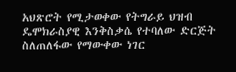አህጽሮት የሚታወቀው የትግራይ ህዝብ ዴሞክራስያዊ እንቅስቃሴ የተባለው ድርጅት ስለጠለፋው የማውቀው ነገር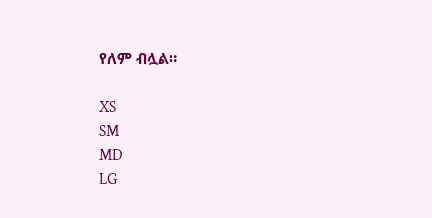የለም ብሏል።

XS
SM
MD
LG